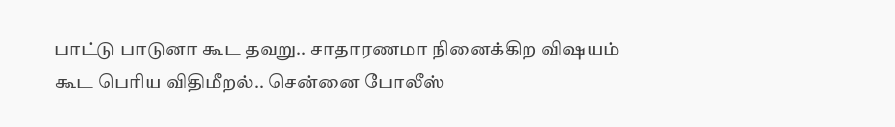பாட்டு பாடுனா கூட தவறு.. சாதாரணமா நினைக்கிற விஷயம் கூட பெரிய விதிமீறல்.. சென்னை போலீஸ்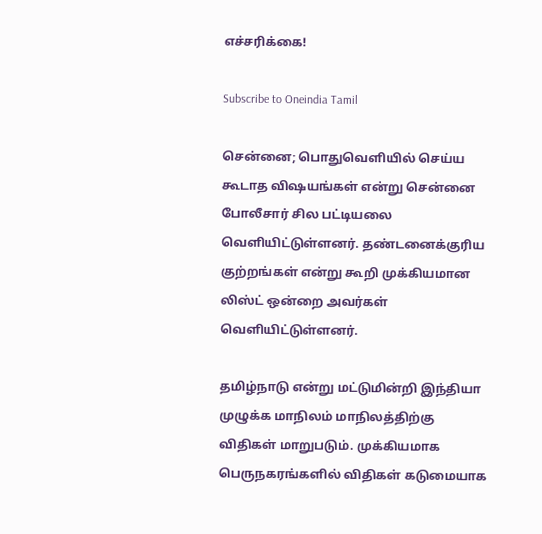எச்சரிக்கை!

Subscribe to Oneindia Tamil

சென்னை; பொதுவெளியில் செய்ய கூடாத விஷயங்கள் என்று சென்னை போலீசார் சில பட்டியலை வெளியிட்டுள்ளனர். தண்டனைக்குரிய குற்றங்கள் என்று கூறி முக்கியமான லிஸ்ட் ஒன்றை அவர்கள் வெளியிட்டுள்ளனர்.

தமிழ்நாடு என்று மட்டுமின்றி இந்தியா முழுக்க மாநிலம் மாநிலத்திற்கு விதிகள் மாறுபடும். முக்கியமாக பெருநகரங்களில் விதிகள் கடுமையாக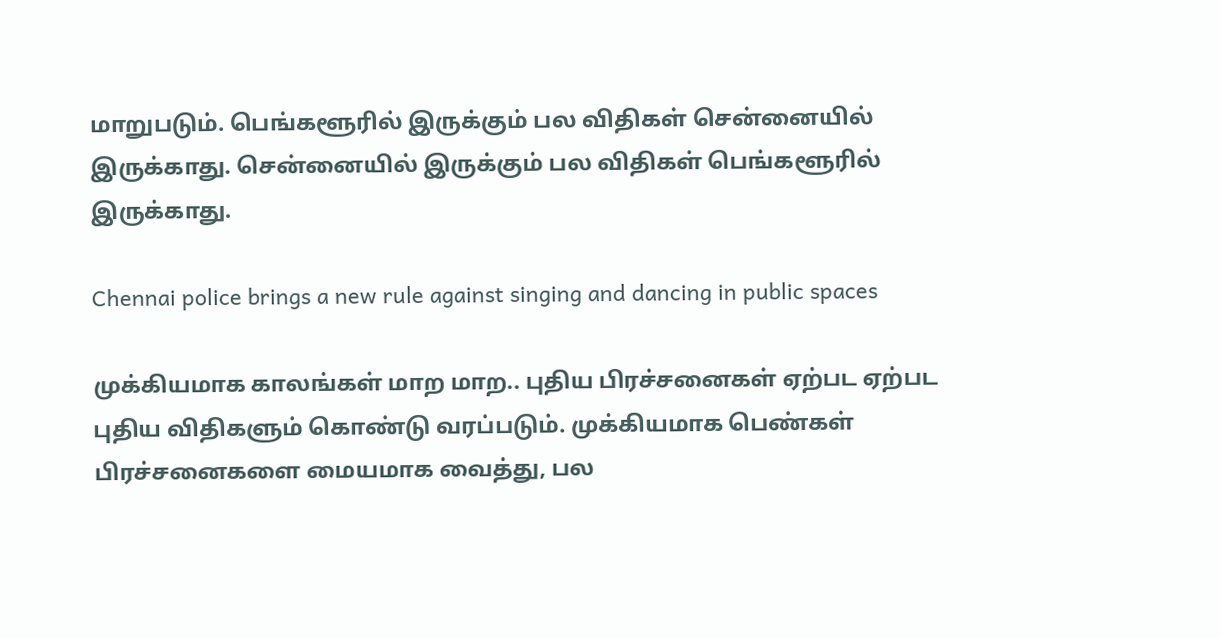மாறுபடும். பெங்களூரில் இருக்கும் பல விதிகள் சென்னையில் இருக்காது. சென்னையில் இருக்கும் பல விதிகள் பெங்களூரில் இருக்காது.

Chennai police brings a new rule against singing and dancing in public spaces

முக்கியமாக காலங்கள் மாற மாற.. புதிய பிரச்சனைகள் ஏற்பட ஏற்பட புதிய விதிகளும் கொண்டு வரப்படும். முக்கியமாக பெண்கள் பிரச்சனைகளை மையமாக வைத்து, பல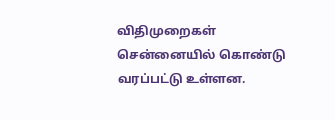விதிமுறைகள் சென்னையில் கொண்டு வரப்பட்டு உள்ளன.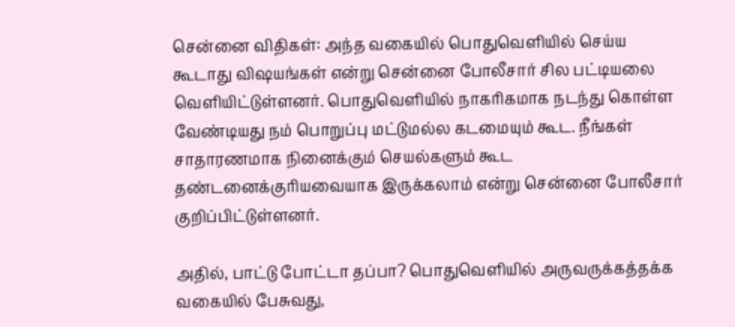சென்னை விதிகள்: அந்த வகையில் பொதுவெளியில் செய்ய கூடாது விஷயங்கள் என்று சென்னை போலீசார் சில பட்டியலை வெளியிட்டுள்ளனர். பொதுவெளியில் நாகரிகமாக நடந்து கொள்ள வேண்டியது நம் பொறுப்பு மட்டுமல்ல கடமையும் கூட. நீங்கள் சாதாரணமாக நினைக்கும் செயல்களும் கூட தண்டனைக்குரியவையாக இருக்கலாம் என்று சென்னை போலீசார் குறிப்பிட்டுள்ளனர்.

அதில், பாட்டு போட்டா தப்பா? பொதுவெளியில் அருவருக்கத்தக்க வகையில் பேசுவது,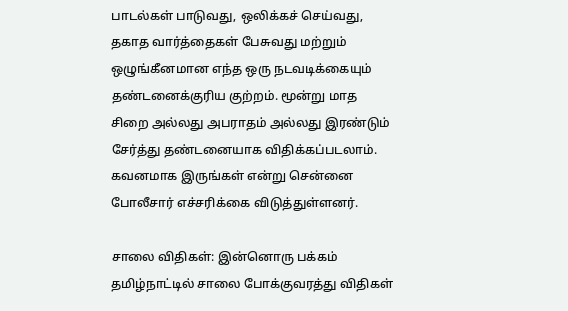பாடல்கள் பாடுவது, ஒலிக்கச் செய்வது, தகாத வார்த்தைகள் பேசுவது மற்றும் ஒழுங்கீனமான எந்த ஒரு நடவடிக்கையும் தண்டனைக்குரிய குற்றம். மூன்று மாத சிறை அல்லது அபராதம் அல்லது இரண்டும் சேர்த்து தண்டனையாக விதிக்கப்படலாம். கவனமாக இருங்கள் என்று சென்னை போலீசார் எச்சரிக்கை விடுத்துள்ளனர்.

சாலை விதிகள்: இன்னொரு பக்கம் தமிழ்நாட்டில் சாலை போக்குவரத்து விதிகள்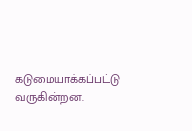கடுமையாக்கப்பட்டு வருகின்றன.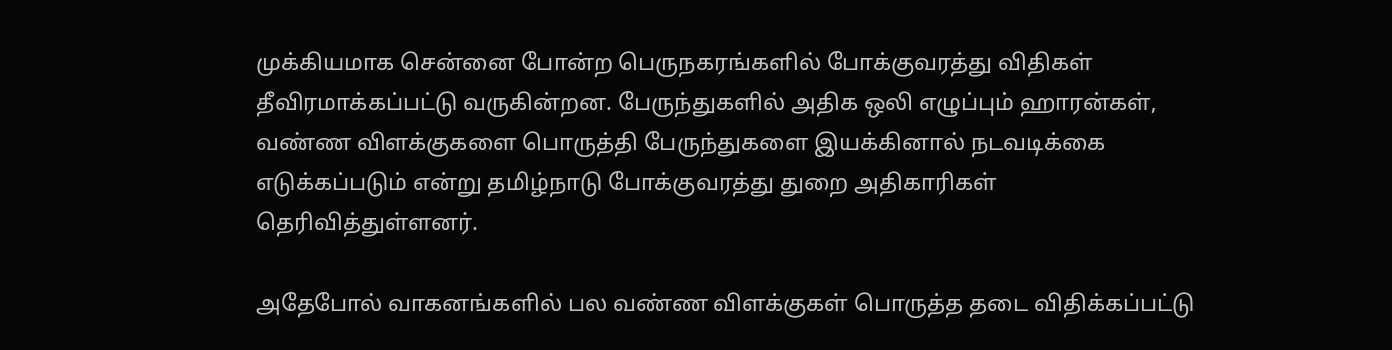முக்கியமாக சென்னை போன்ற பெருநகரங்களில் போக்குவரத்து விதிகள் தீவிரமாக்கப்பட்டு வருகின்றன. பேருந்துகளில் அதிக ஒலி எழுப்பும் ஹாரன்கள், வண்ண விளக்குகளை பொருத்தி பேருந்துகளை இயக்கினால் நடவடிக்கை எடுக்கப்படும் என்று தமிழ்நாடு போக்குவரத்து துறை அதிகாரிகள் தெரிவித்துள்ளனர்.

அதேபோல் வாகனங்களில் பல வண்ண விளக்குகள் பொருத்த தடை விதிக்கப்பட்டு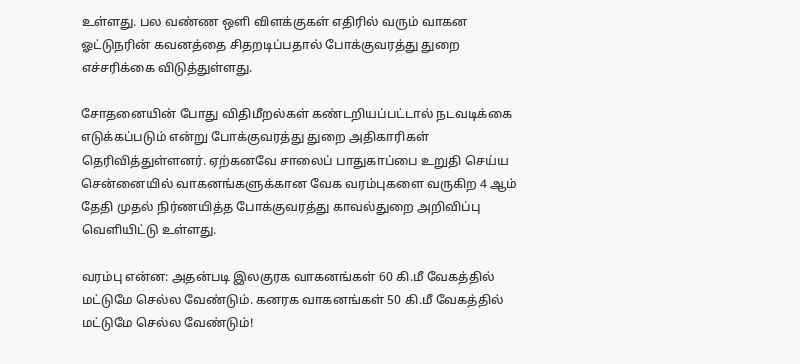உள்ளது. பல வண்ண ஒளி விளக்குகள் எதிரில் வரும் வாகன ஓட்டுநரின் கவனத்தை சிதறடிப்பதால் போக்குவரத்து துறை எச்சரிக்கை விடுத்துள்ளது.

சோதனையின் போது விதிமீறல்கள் கண்டறியப்பட்டால் நடவடிக்கை எடுக்கப்படும் என்று போக்குவரத்து துறை அதிகாரிகள் தெரிவித்துள்ளனர். ஏற்கனவே சாலைப் பாதுகாப்பை உறுதி செய்ய சென்னையில் வாகனங்களுக்கான வேக வரம்புகளை வருகிற 4 ஆம் தேதி முதல் நிர்ணயித்த போக்குவரத்து காவல்துறை அறிவிப்பு வெளியிட்டு உள்ளது.

வரம்பு என்ன: அதன்படி இலகுரக வாகனங்கள் 60 கி.மீ வேகத்தில் மட்டுமே செல்ல வேண்டும். கனரக வாகனங்கள் 50 கி.மீ வேகத்தில் மட்டுமே செல்ல வேண்டும்!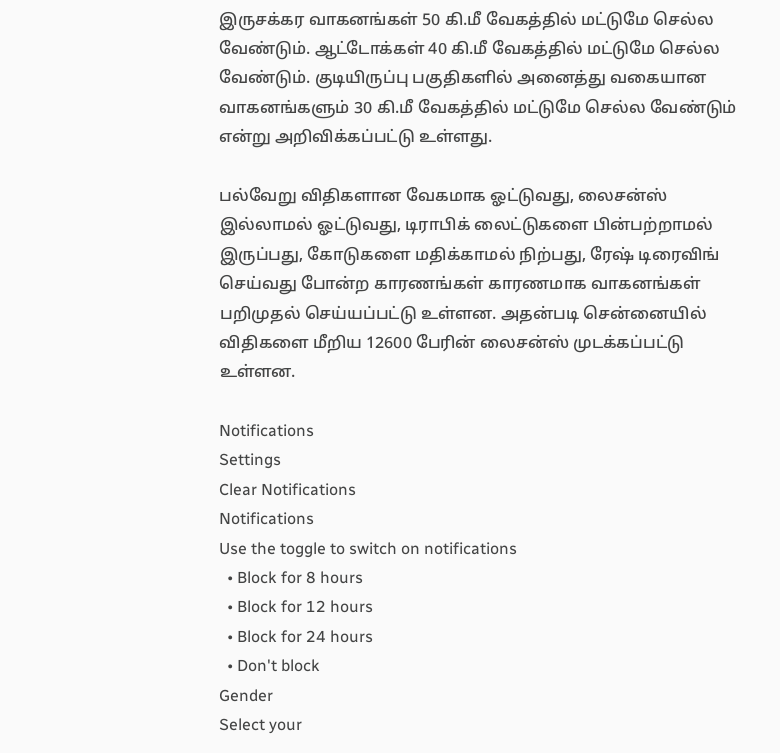இருசக்கர வாகனங்கள் 50 கி.மீ வேகத்தில் மட்டுமே செல்ல வேண்டும். ஆட்டோக்கள் 40 கி.மீ வேகத்தில் மட்டுமே செல்ல வேண்டும். குடியிருப்பு பகுதிகளில் அனைத்து வகையான வாகனங்களும் 30 கி.மீ வேகத்தில் மட்டுமே செல்ல வேண்டும் என்று அறிவிக்கப்பட்டு உள்ளது.

பல்வேறு விதிகளான வேகமாக ஓட்டுவது, லைசன்ஸ் இல்லாமல் ஓட்டுவது, டிராபிக் லைட்டுகளை பின்பற்றாமல் இருப்பது, கோடுகளை மதிக்காமல் நிற்பது, ரேஷ் டிரைவிங் செய்வது போன்ற காரணங்கள் காரணமாக வாகனங்கள் பறிமுதல் செய்யப்பட்டு உள்ளன. அதன்படி சென்னையில் விதிகளை மீறிய 12600 பேரின் லைசன்ஸ் முடக்கப்பட்டு உள்ளன.

Notifications
Settings
Clear Notifications
Notifications
Use the toggle to switch on notifications
  • Block for 8 hours
  • Block for 12 hours
  • Block for 24 hours
  • Don't block
Gender
Select your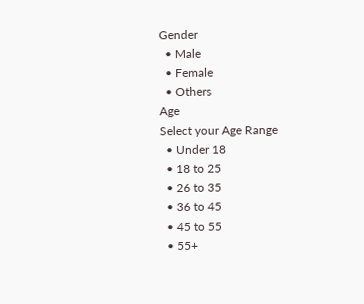Gender
  • Male
  • Female
  • Others
Age
Select your Age Range
  • Under 18
  • 18 to 25
  • 26 to 35
  • 36 to 45
  • 45 to 55
  • 55+